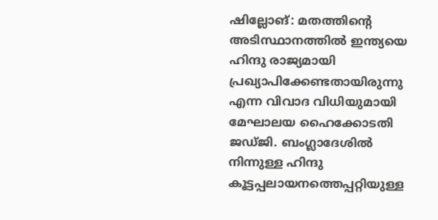ഷില്ലോങ്: മതത്തിന്റെ അടിസ്ഥാനത്തിൽ ഇന്ത്യയെ ഹിന്ദു രാജ്യമായി പ്രഖ്യാപിക്കേണ്ടതായിരുന്നു എന്ന വിവാദ വിധിയുമായി മേഘാലയ ഹൈക്കോടതി ജഡ്ജി. ബംഗ്ലാദേശിൽ നിന്നുള്ള ഹിന്ദു കൂട്ടപ്പലായനത്തെപ്പറ്റിയുള്ള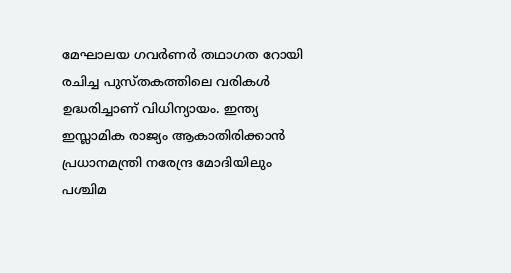മേഘാലയ ഗവർണർ തഥാഗത റോയി രചിച്ച പുസ്തകത്തിലെ വരികൾ ഉദ്ധരിച്ചാണ് വിധിന്യായം. ഇന്ത്യ ഇസ്ലാമിക രാജ്യം ആകാതിരിക്കാൻ പ്രധാനമന്ത്രി നരേന്ദ്ര മോദിയിലും പശ്ചിമ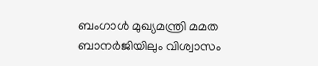ബംഗാൾ മുഖ്യമന്ത്രി മമത ബാനർജിയിലും വിശ്വാസം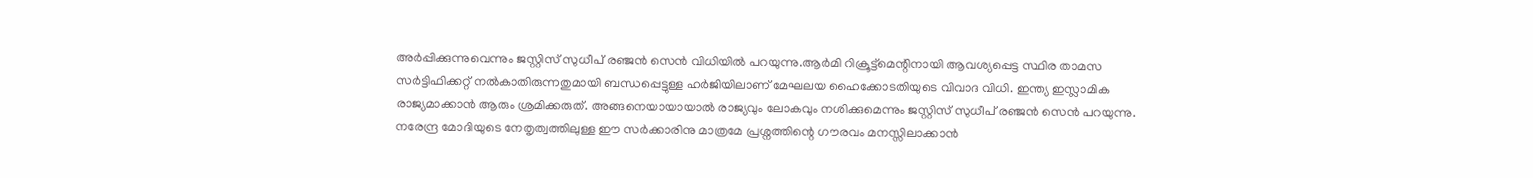അർപ്പിക്കുന്നുവെന്നും ജസ്റ്റിസ് സുധീപ് രഞ്ജൻ സെൻ വിധിയിൽ പറയുന്നു.ആർമി റിക്രൂട്ട്മെന്റിനായി ആവശ്യപ്പെട്ട സ്ഥിര താമസ സർട്ടിഫിക്കറ്റ് നൽകാതിരുന്നതുമായി ബന്ധപ്പെട്ടുള്ള ഹർജിയിലാണ് മേഘലയ ഹൈക്കോടതിയുടെ വിവാദ വിധി. ഇന്ത്യ ഇസ്ലാമിക രാജ്യമാക്കാൻ ആരും ശ്രമിക്കരുത്. അങ്ങനെയായായാൽ രാജ്യവും ലോകവും നശിക്കുമെന്നും ജസ്റ്റിസ് സുധീപ് രഞ്ജൻ സെൻ പറയുന്നു. നരേന്ദ്ര മോദിയുടെ നേതൃത്വത്തിലുള്ള ഈ സർക്കാരിനു മാത്രമേ പ്രശ്നത്തിന്റെ ഗൗരവം മനസ്സിലാക്കാൻ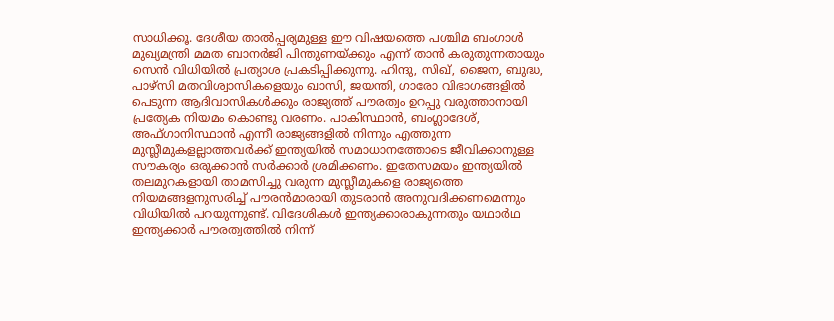സാധിക്കൂ. ദേശീയ താൽപ്പര്യമുള്ള ഈ വിഷയത്തെ പശ്ചിമ ബംഗാൾ മുഖ്യമന്ത്രി മമത ബാനർജി പിന്തുണയ്ക്കും എന്ന് താൻ കരുതുന്നതായും സെൻ വിധിയിൽ പ്രത്യാശ പ്രകടിപ്പിക്കുന്നു. ഹിന്ദു, സിഖ്, ജൈന, ബുദ്ധ, പാഴ്സി മതവിശ്വാസികളെയും ഖാസി, ജയന്തി, ഗാരോ വിഭാഗങ്ങളിൽ പെടുന്ന ആദിവാസികൾക്കും രാജ്യത്ത് പൗരത്വം ഉറപ്പു വരുത്താനായി പ്രത്യേക നിയമം കൊണ്ടു വരണം. പാകിസ്ഥാൻ, ബംഗ്ലാദേശ്, അഫ്ഗാനിസ്ഥാൻ എന്നീ രാജ്യങ്ങളിൽ നിന്നും എത്തുന്ന മുസ്ലീമുകളല്ലാത്തവർക്ക് ഇന്ത്യയിൽ സമാധാനത്തോടെ ജീവിക്കാനുള്ള സൗകര്യം ഒരുക്കാൻ സർക്കാർ ശ്രമിക്കണം. ഇതേസമയം ഇന്ത്യയിൽ തലമുറകളായി താമസിച്ചു വരുന്ന മുസ്ലീമുകളെ രാജ്യത്തെ നിയമങ്ങളനുസരിച്ച് പൗരൻമാരായി തുടരാൻ അനുവദിക്കണമെന്നും വിധിയിൽ പറയുന്നുണ്ട്. വിദേശികൾ ഇന്ത്യക്കാരാകുന്നതും യഥാർഥ ഇന്ത്യക്കാർ പൗരത്വത്തിൽ നിന്ന്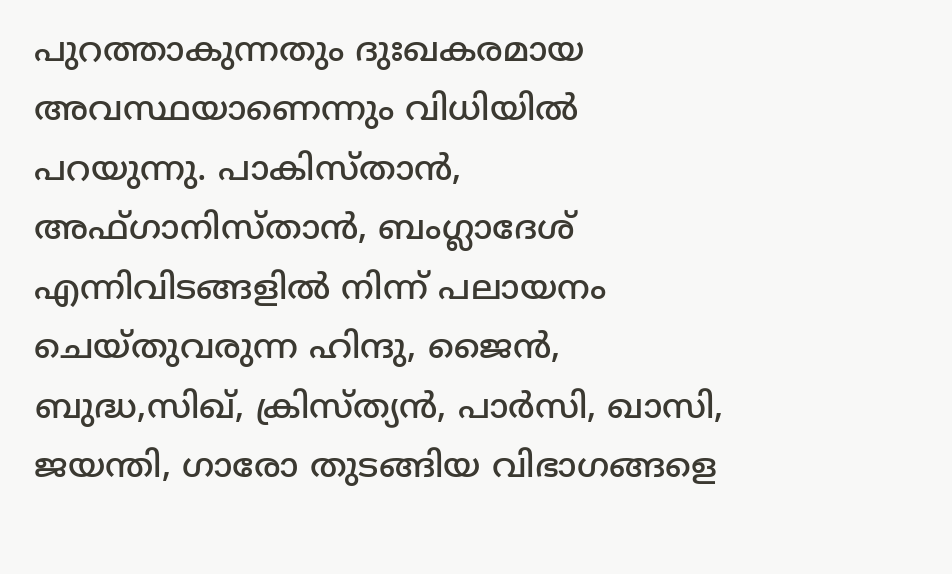പുറത്താകുന്നതും ദുഃഖകരമായ അവസ്ഥയാണെന്നും വിധിയിൽ പറയുന്നു. പാകിസ്താൻ, അഫ്ഗാനിസ്താൻ, ബംഗ്ലാദേശ് എന്നിവിടങ്ങളിൽ നിന്ന് പലായനം ചെയ്തുവരുന്ന ഹിന്ദു, ജൈൻ, ബുദ്ധ,സിഖ്, ക്രിസ്ത്യൻ, പാർസി, ഖാസി, ജയന്തി, ഗാരോ തുടങ്ങിയ വിഭാഗങ്ങളെ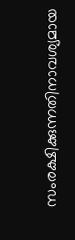സംരക്ഷിക്കുന്നതിനാവശ്യമായ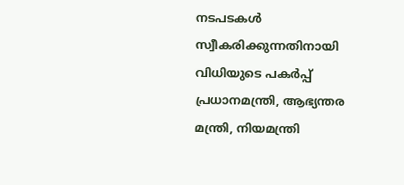നടപടകൾ സ്വീകരിക്കുന്നതിനായി വിധിയുടെ പകർപ്പ് പ്രധാനമന്ത്രി, ആഭ്യന്തര മന്ത്രി, നിയമന്ത്രി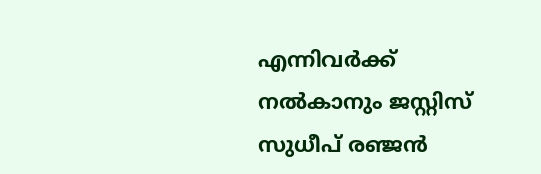എന്നിവർക്ക് നൽകാനും ജസ്റ്റിസ് സുധീപ് രഞ്ജൻ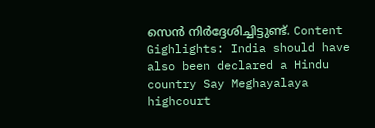സെൻ നിർദ്ദേശിച്ചിട്ടുണ്ട്. Content Gighlights: India should have also been declared a Hindu country Say Meghayalaya highcourt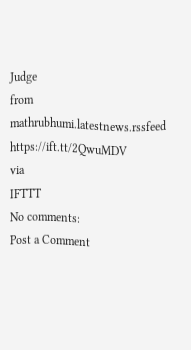Judge
from mathrubhumi.latestnews.rssfeed https://ift.tt/2QwuMDV
via
IFTTT
No comments:
Post a Comment